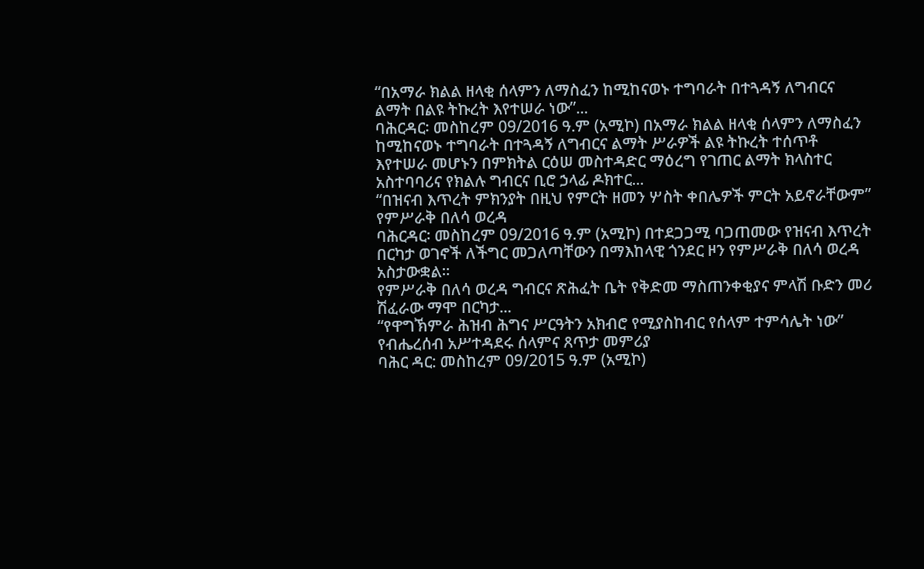“በአማራ ክልል ዘላቂ ሰላምን ለማስፈን ከሚከናወኑ ተግባራት በተጓዳኝ ለግብርና ልማት በልዩ ትኩረት እየተሠራ ነው”...
ባሕርዳር፡ መስከረም 09/2016 ዓ.ም (አሚኮ) በአማራ ክልል ዘላቂ ሰላምን ለማስፈን ከሚከናወኑ ተግባራት በተጓዳኝ ለግብርና ልማት ሥራዎች ልዩ ትኩረት ተሰጥቶ እየተሠራ መሆኑን በምክትል ርዕሠ መስተዳድር ማዕረግ የገጠር ልማት ክላስተር አስተባባሪና የክልሉ ግብርና ቢሮ ኃላፊ ዶክተር...
“በዝናብ እጥረት ምክንያት በዚህ የምርት ዘመን ሦስት ቀበሌዎች ምርት አይኖራቸውም” የምሥራቅ በለሳ ወረዳ
ባሕርዳር፡ መስከረም 09/2016 ዓ.ም (አሚኮ) በተደጋጋሚ ባጋጠመው የዝናብ እጥረት በርካታ ወገኖች ለችግር መጋለጣቸውን በማእከላዊ ጎንደር ዞን የምሥራቅ በለሳ ወረዳ አስታውቋል፡፡
የምሥራቅ በለሳ ወረዳ ግብርና ጽሕፈት ቤት የቅድመ ማስጠንቀቂያና ምላሽ ቡድን መሪ ሽፈራው ማሞ በርካታ...
“የዋግኽምራ ሕዝብ ሕግና ሥርዓትን አክብሮ የሚያስከብር የሰላም ተምሳሌት ነው” የብሔረሰብ አሥተዳደሩ ሰላምና ጸጥታ መምሪያ
ባሕር ዳር: መስከረም 09/2015 ዓ.ም (አሚኮ)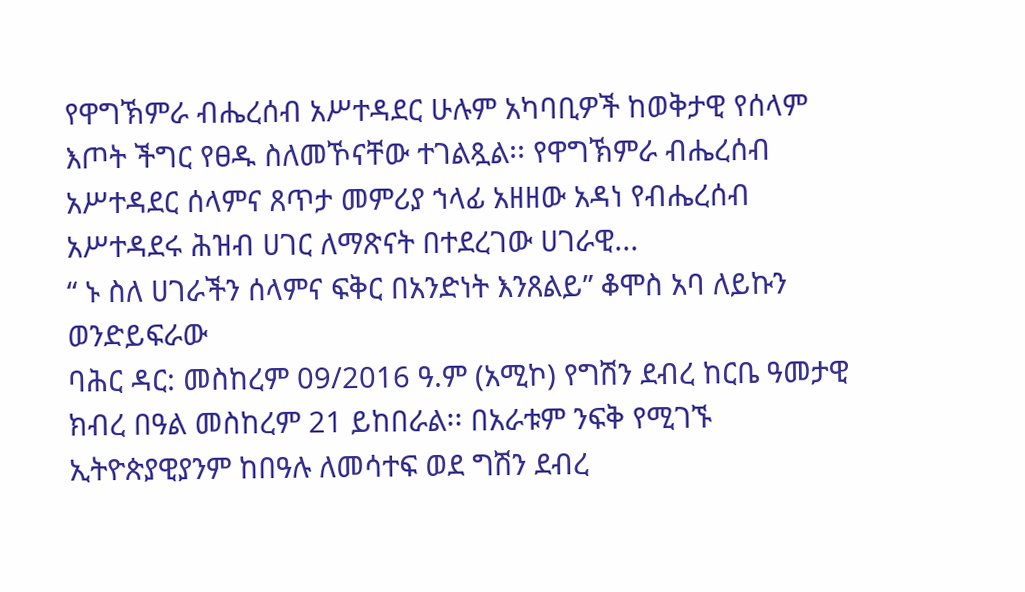የዋግኽምራ ብሔረሰብ አሥተዳደር ሁሉም አካባቢዎች ከወቅታዊ የሰላም እጦት ችግር የፀዱ ስለመኾናቸው ተገልጿል፡፡ የዋግኽምራ ብሔረሰብ አሥተዳደር ሰላምና ጸጥታ መምሪያ ኀላፊ አዘዘው አዳነ የብሔረሰብ አሥተዳደሩ ሕዝብ ሀገር ለማጽናት በተደረገው ሀገራዊ...
“ ኑ ስለ ሀገራችን ሰላምና ፍቅር በአንድነት እንጸልይ” ቆሞስ አባ ለይኩን ወንድይፍራው
ባሕር ዳር: መስከረም 09/2016 ዓ.ም (አሚኮ) የግሽን ደብረ ከርቤ ዓመታዊ ክብረ በዓል መስከረም 21 ይከበራል፡፡ በአራቱም ንፍቅ የሚገኙ ኢትዮጵያዊያንም ከበዓሉ ለመሳተፍ ወደ ግሽን ደብረ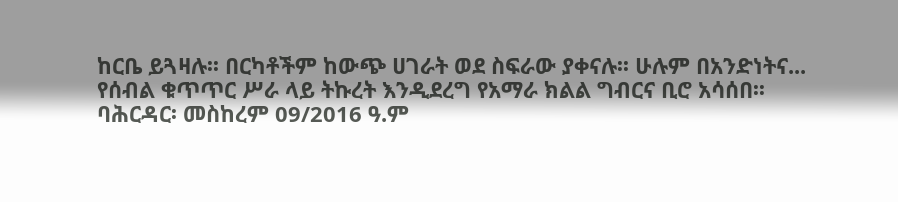ከርቤ ይጓዛሉ፡፡ በርካቶችም ከውጭ ሀገራት ወደ ስፍራው ያቀናሉ፡፡ ሁሉም በአንድነትና...
የሰብል ቁጥጥር ሥራ ላይ ትኩረት እንዲደረግ የአማራ ክልል ግብርና ቢሮ አሳሰበ፡፡
ባሕርዳር፡ መስከረም 09/2016 ዓ.ም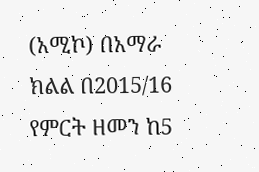(አሚኮ) በአማራ ክልል በ2015/16 የምርት ዘመን ከ5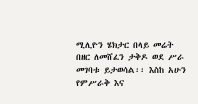ሚሊዮን ሄክታር በላይ መሬት በዘር ለመሸፈን ታቅዶ ወደ ሥራ መገባቱ ይታወሳል፡፡ እስከ አሁን የምሥራቅ እና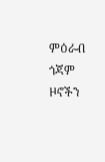ምዕራብ ጎጃም ዞኖችን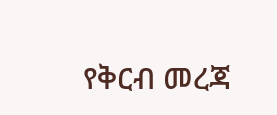የቅርብ መረጃ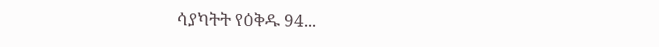ሳያካትት የዕቅዱ 94...